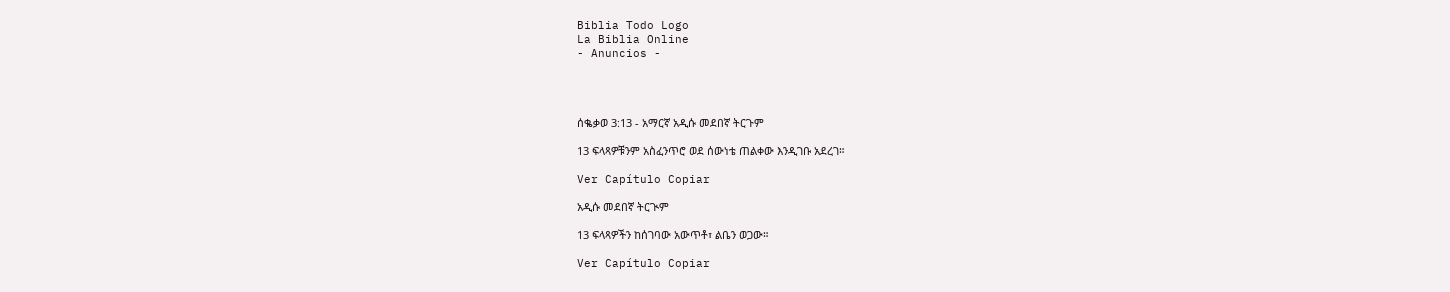Biblia Todo Logo
La Biblia Online
- Anuncios -




ሰቈቃወ 3:13 - አማርኛ አዲሱ መደበኛ ትርጉም

13 ፍላጻዎቹንም አስፈንጥሮ ወደ ሰውነቴ ጠልቀው እንዲገቡ አደረገ።

Ver Capítulo Copiar

አዲሱ መደበኛ ትርጒም

13 ፍላጻዎችን ከሰገባው አውጥቶ፣ ልቤን ወጋው።

Ver Capítulo Copiar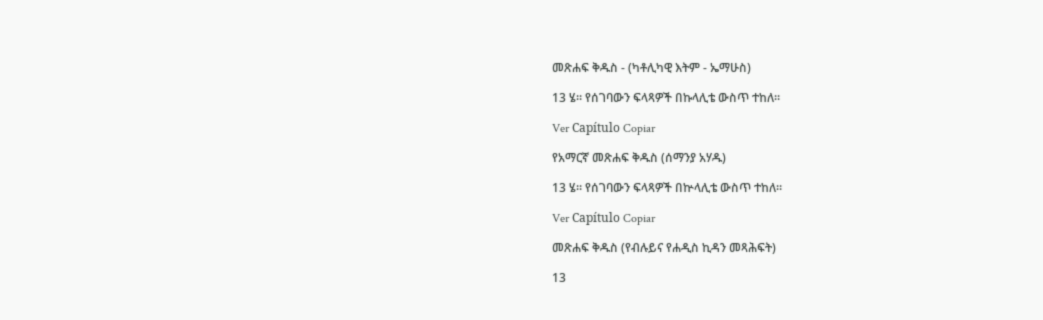መጽሐፍ ቅዱስ - (ካቶሊካዊ እትም - ኤማሁስ)

13 ሄ። የሰገባውን ፍላጻዎች በኩላሊቴ ውስጥ ተከለ።

Ver Capítulo Copiar

የአማርኛ መጽሐፍ ቅዱስ (ሰማንያ አሃዱ)

13 ሄ። የሰገባውን ፍላጻዎች በኵላሊቴ ውስጥ ተከለ።

Ver Capítulo Copiar

መጽሐፍ ቅዱስ (የብሉይና የሐዲስ ኪዳን መጻሕፍት)

13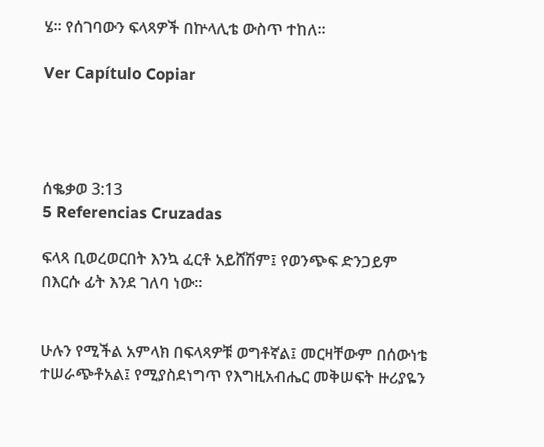ሄ። የሰገባውን ፍላጻዎች በኵላሊቴ ውስጥ ተከለ።

Ver Capítulo Copiar




ሰቈቃወ 3:13
5 Referencias Cruzadas

ፍላጻ ቢወረወርበት እንኳ ፈርቶ አይሸሽም፤ የወንጭፍ ድንጋይም በእርሱ ፊት እንደ ገለባ ነው።


ሁሉን የሚችል አምላክ በፍላጻዎቹ ወግቶኛል፤ መርዛቸውም በሰውነቴ ተሠራጭቶአል፤ የሚያስደነግጥ የእግዚአብሔር መቅሠፍት ዙሪያዬን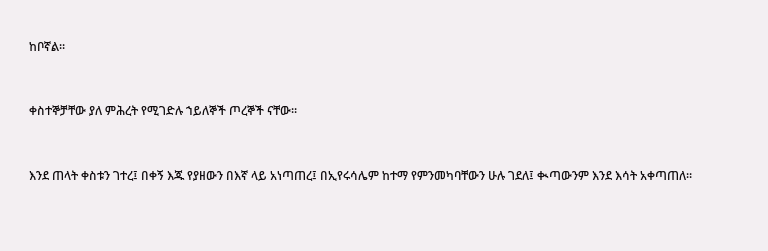ከቦኛል።


ቀስተኞቻቸው ያለ ምሕረት የሚገድሉ ኀይለኞች ጦረኞች ናቸው።


እንደ ጠላት ቀስቱን ገተረ፤ በቀኝ እጁ የያዘውን በእኛ ላይ አነጣጠረ፤ በኢየሩሳሌም ከተማ የምንመካባቸውን ሁሉ ገደለ፤ ቊጣውንም እንደ እሳት አቀጣጠለ።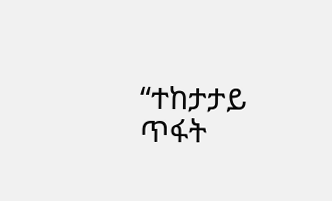“ተከታታይ ጥፋት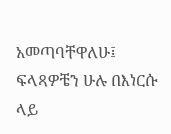አመጣባቸዋለሁ፤ ፍላጻዎቼን ሁሉ በእነርሱ ላይ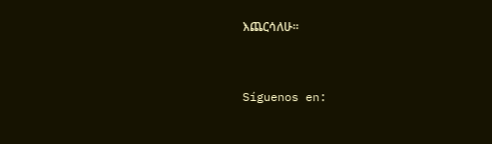እጨርሳለሁ።


Síguenos en: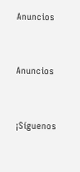Anuncios


Anuncios


¡Síguenos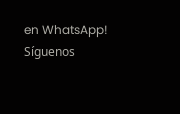en WhatsApp! Síguenos